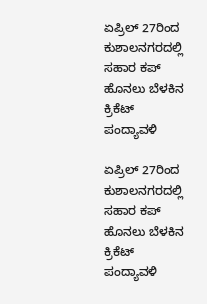ಏಪ್ರಿಲ್ 27ರಿಂದ ಕುಶಾಲನಗರದಲ್ಲಿ ಸಹಾರ ಕಪ್ ಹೊನಲು ಬೆಳಕಿನ ಕ್ರಿಕೆಟ್ ಪಂದ್ಯಾವಳಿ

ಏಪ್ರಿಲ್ 27ರಿಂದ ಕುಶಾಲನಗರದಲ್ಲಿ ಸಹಾರ ಕಪ್ ಹೊನಲು ಬೆಳಕಿನ ಕ್ರಿಕೆಟ್ ಪಂದ್ಯಾವಳಿ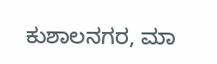ಕುಶಾಲನಗರ, ಮಾ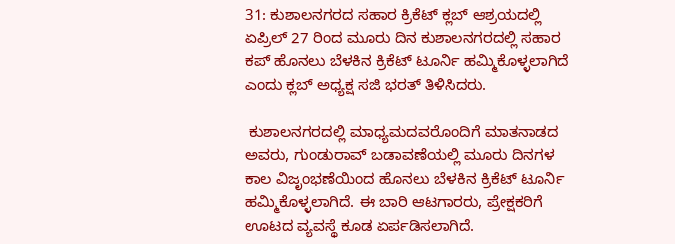31: ಕುಶಾಲನಗರದ ಸಹಾರ ಕ್ರಿಕೆಟ್ ಕ್ಲಬ್ ಆಶ್ರಯದಲ್ಲಿ ಏಪ್ರಿಲ್ 27 ರಿಂದ ಮೂರು ದಿನ ಕುಶಾಲನಗರದಲ್ಲಿ ಸಹಾರ ಕಪ್ ಹೊನಲು‌ ಬೆಳಕಿನ ಕ್ರಿಕೆಟ್ ಟೂರ್ನಿ ಹಮ್ಮಿಕೊಳ್ಳಲಾಗಿದೆ ಎಂದು ಕ್ಲಬ್ ಅಧ್ಯಕ್ಷ ಸಜಿ‌ ಭರತ್ ತಿಳಿಸಿದರು.

 ಕುಶಾಲನಗರದಲ್ಲಿ ಮಾಧ್ಯಮದವರೊಂದಿಗೆ ಮಾತನಾಡದ ಅವರು, ಗುಂಡುರಾವ್ ಬಡಾವಣೆಯಲ್ಲಿ ಮೂರು ದಿನಗಳ ಕಾಲ ವಿಜೃಂಭಣೆಯಿಂದ ಹೊನಲು‌ ಬೆಳಕಿನ ಕ್ರಿಕೆಟ್ ಟೂರ್ನಿ ಹಮ್ಮಿಕೊಳ್ಳಲಾಗಿದೆ. ಈ‌ ಬಾರಿ ಆಟಗಾರರು, ಪ್ರೇಕ್ಷಕರಿಗೆ ಊಟದ ವ್ಯವಸ್ಥೆ ಕೂಡ ಏರ್ಪಡಿಸಲಾಗಿದೆ.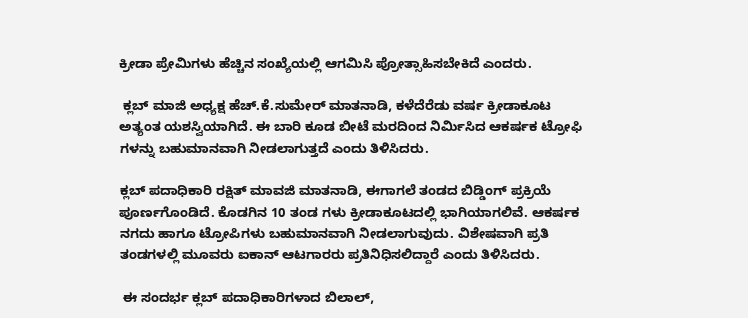ಕ್ರೀಡಾ ಪ್ರೇಮಿಗಳು ಹೆಚ್ಚಿನ ಸಂಖ್ಯೆಯಲ್ಲಿ ಆಗಮಿಸಿ ಪ್ರೋತ್ಸಾಹಿಸಬೇಕಿದೆ ಎಂದರು.

 ಕ್ಲಬ್ ಮಾಜಿ ಅಧ್ಯಕ್ಷ ಹೆಚ್.ಕೆ.ಸುಮೇರ್ ಮಾತನಾಡಿ, ಕಳೆದೆರೆಡು ವರ್ಷ ಕ್ರೀಡಾಕೂಟ ಅತ್ಯಂತ ಯಶಸ್ವಿಯಾಗಿದೆ. ಈ‌ ಬಾರಿ ಕೂಡ ಬೀಟೆ ಮರದಿಂದ ನಿರ್ಮಿಸಿದ ಆಕರ್ಷಕ ಟ್ರೋಫಿ ಗಳನ್ನು ಬಹುಮಾನವಾಗಿ ನೀಡಲಾಗುತ್ತದೆ ಎಂದು ತಿಳಿಸಿದರು.

ಕ್ಲಬ್ ಪದಾಧಿಕಾರಿ ರಕ್ಷಿತ್ ಮಾವಜಿ ಮಾತನಾಡಿ, ಈಗಾಗಲೆ ತಂಡದ ಬಿಡ್ಡಿಂಗ್ ಪ್ರಕ್ರಿಯೆ ಪೂರ್ಣಗೊಂಡಿದೆ. ಕೊಡಗಿನ 10 ತಂಡ ಗಳು ಕ್ರೀಡಾಕೂಟದಲ್ಲಿ ಭಾಗಿಯಾಗಲಿವೆ. ಆಕರ್ಷಕ ನಗದು‌ ಹಾಗೂ ಟ್ರೋಪಿಗಳು ಬಹುಮಾನವಾಗಿ ನೀಡಲಾಗುವುದು. ವಿಶೇಷವಾಗಿ ಪ್ರತಿ ತಂಡಗಳಲ್ಲಿ ಮೂವರು ಐಕಾನ್ ಆಟಗಾರರು ಪ್ರತಿನಿಧಿಸಲಿದ್ದಾರೆ ಎಂದು ತಿಳಿಸಿದರು.

 ಈ ಸಂದರ್ಭ ಕ್ಲಬ್ ಪದಾಧಿಕಾರಿಗಳಾದ ಬಿಲಾಲ್,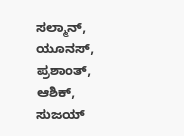ಸಲ್ಮಾನ್, ಯೂನಸ್, ಪ್ರಶಾಂತ್, ಆಶಿಕ್, ಸುಜಯ್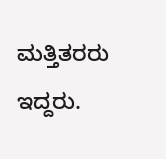ಮತ್ತಿತರರು ಇದ್ದರು.